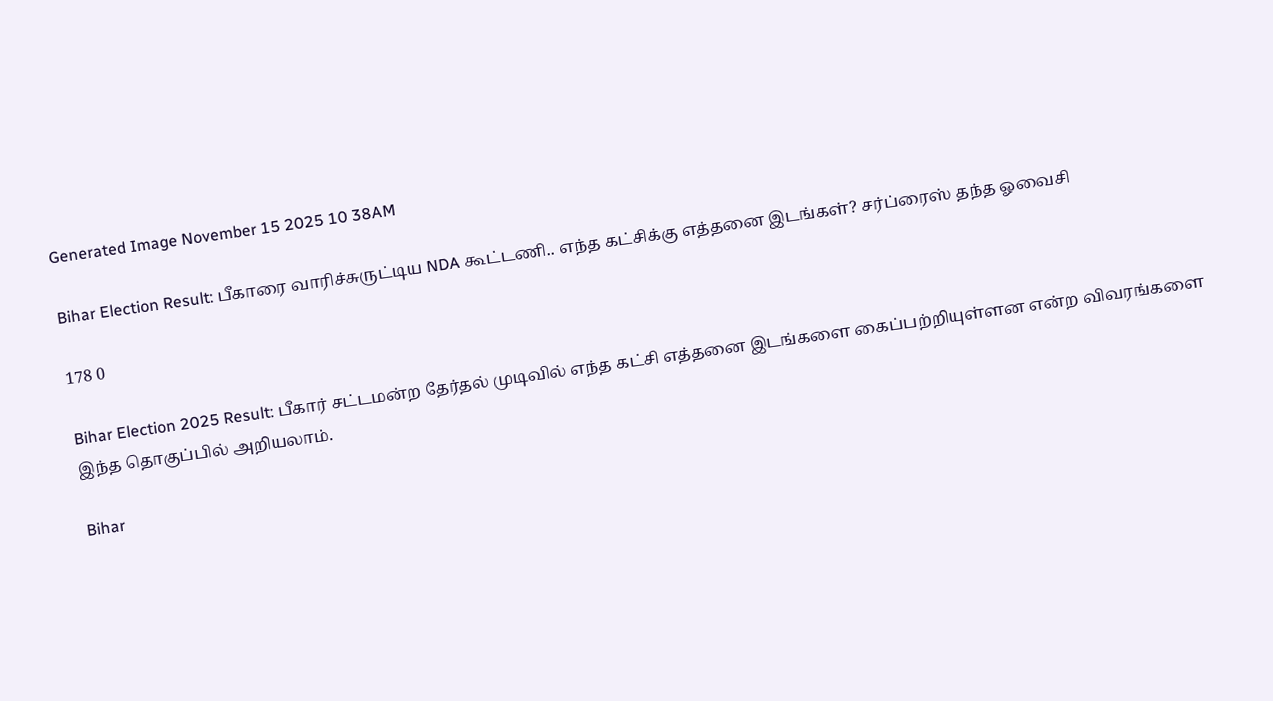Generated Image November 15 2025 10 38AM

Bihar Election Result: பீகாரை வாரிச்சுருட்டிய NDA கூட்டணி.. எந்த கட்சிக்கு எத்தனை இடங்கள்? சர்ப்ரைஸ் தந்த ஓவைசி

178 0

Bihar Election 2025 Result: பீகார் சட்டமன்ற தேர்தல் முடிவில் எந்த கட்சி எத்தனை இடங்களை கைப்பற்றியுள்ளன என்ற விவரங்களை இந்த தொகுப்பில் அறியலாம்.

Bihar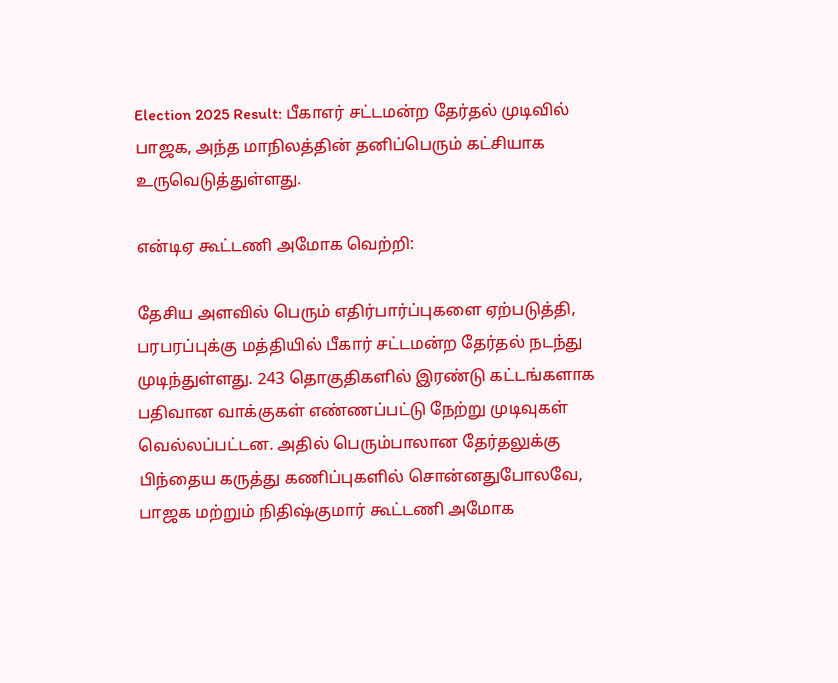Election 2025 Result: பீகாஎர் சட்டமன்ற தேர்தல் முடிவில் பாஜக, அந்த மாநிலத்தின் தனிப்பெரும் கட்சியாக உருவெடுத்துள்ளது.

என்டிஏ கூட்டணி அமோக வெற்றி:

தேசிய அளவில் பெரும் எதிர்பார்ப்புகளை ஏற்படுத்தி, பரபரப்புக்கு மத்தியில் பீகார் சட்டமன்ற தேர்தல் நடந்து முடிந்துள்ளது. 243 தொகுதிகளில் இரண்டு கட்டங்களாக பதிவான வாக்குகள் எண்ணப்பட்டு நேற்று முடிவுகள் வெல்லப்பட்டன. அதில் பெரும்பாலான தேர்தலுக்கு பிந்தைய கருத்து கணிப்புகளில் சொன்னதுபோலவே, பாஜக மற்றும் நிதிஷ்குமார் கூட்டணி அமோக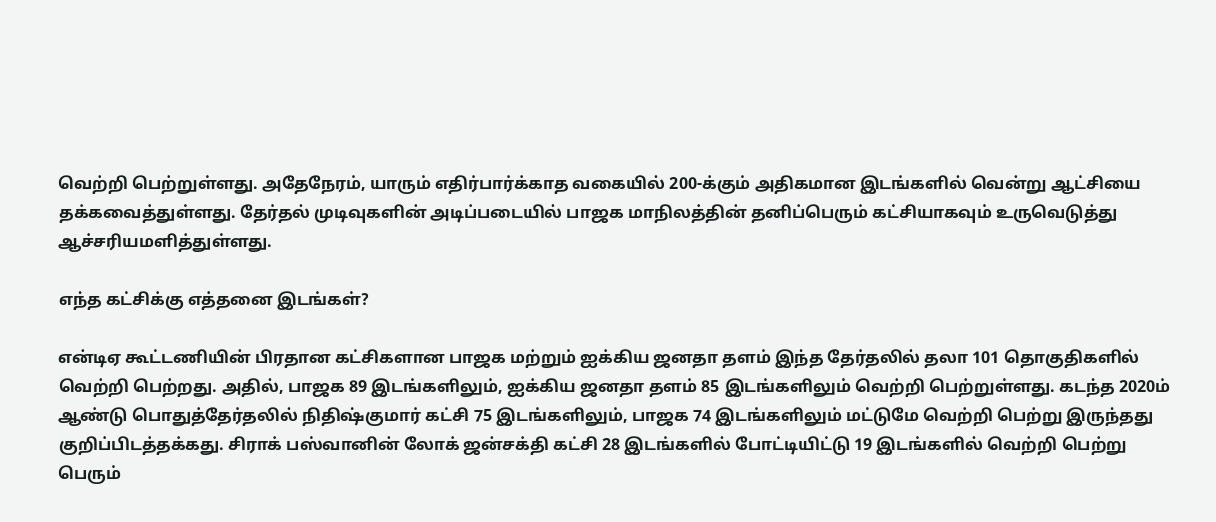வெற்றி பெற்றுள்ளது. அதேநேரம், யாரும் எதிர்பார்க்காத வகையில் 200-க்கும் அதிகமான இடங்களில் வென்று ஆட்சியை தக்கவைத்துள்ளது. தேர்தல் முடிவுகளின் அடிப்படையில் பாஜக மாநிலத்தின் தனிப்பெரும் கட்சியாகவும் உருவெடுத்து ஆச்சரியமளித்துள்ளது.

எந்த கட்சிக்கு எத்தனை இடங்கள்?

என்டிஏ கூட்டணியின் பிரதான கட்சிகளான பாஜக மற்றும் ஐக்கிய ஜனதா தளம் இந்த தேர்தலில் தலா 101 தொகுதிகளில் வெற்றி பெற்றது. அதில், பாஜக 89 இடங்களிலும், ஐக்கிய ஜனதா தளம் 85 இடங்களிலும் வெற்றி பெற்றுள்ளது. கடந்த 2020ம் ஆண்டு பொதுத்தேர்தலில் நிதிஷ்குமார் கட்சி 75 இடங்களிலும், பாஜக 74 இடங்களிலும் மட்டுமே வெற்றி பெற்று இருந்தது குறிப்பிடத்தக்கது. சிராக் பஸ்வானின் லோக் ஜன்சக்தி கட்சி 28 இடங்களில் போட்டியிட்டு 19 இடங்களில் வெற்றி பெற்று பெரும்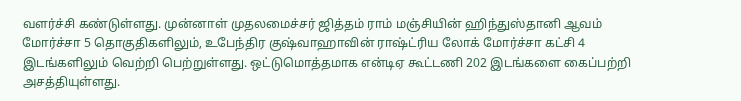வளர்ச்சி கண்டுள்ளது. முன்னாள் முதலமைச்சர் ஜித்தம் ராம் மஞ்சியின் ஹிந்துஸ்தானி ஆவம் மோர்ச்சா 5 தொகுதிகளிலும், உபேந்திர குஷ்வாஹாவின் ராஷ்ட்ரிய லோக் மோர்ச்சா கட்சி 4 இடங்களிலும் வெற்றி பெற்றுள்ளது. ஒட்டுமொத்தமாக என்டிஏ கூட்டணி 202 இடங்களை கைப்பற்றி அசத்தியுள்ளது.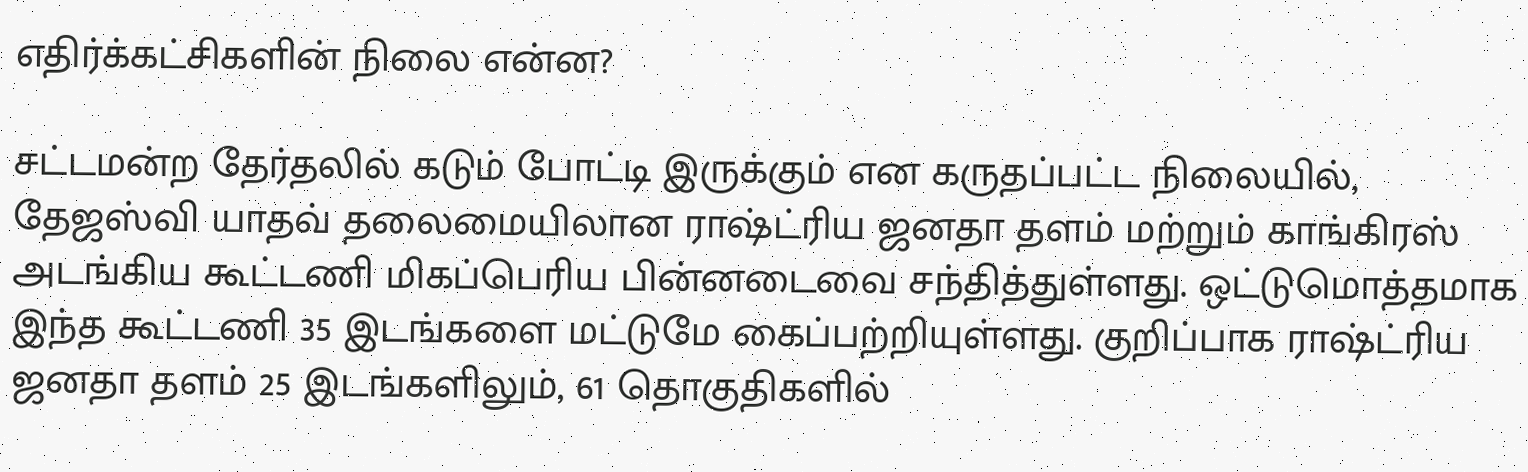எதிர்க்கட்சிகளின் நிலை என்ன?

சட்டமன்ற தேர்தலில் கடும் போட்டி இருக்கும் என கருதப்பட்ட நிலையில், தேஜஸ்வி யாதவ் தலைமையிலான ராஷ்ட்ரிய ஜனதா தளம் மற்றும் காங்கிரஸ் அடங்கிய கூட்டணி மிகப்பெரிய பின்னடைவை சந்தித்துள்ளது. ஒட்டுமொத்தமாக இந்த கூட்டணி 35 இடங்களை மட்டுமே கைப்பற்றியுள்ளது. குறிப்பாக ராஷ்ட்ரிய ஜனதா தளம் 25 இடங்களிலும், 61 தொகுதிகளில்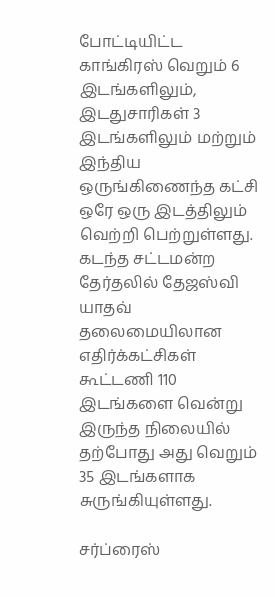போட்டியிட்ட காங்கிரஸ் வெறும் 6 இடங்களிலும், இடதுசாரிகள் 3 இடங்களிலும் மற்றும் இந்திய ஒருங்கிணைந்த கட்சி ஒரே ஒரு இடத்திலும் வெற்றி பெற்றுள்ளது. கடந்த சட்டமன்ற தேர்தலில் தேஜஸ்வி யாதவ் தலைமையிலான எதிர்க்கட்சிகள் கூட்டணி 110 இடங்களை வென்று இருந்த நிலையில் தற்போது அது வெறும் 35 இடங்களாக சுருங்கியுள்ளது.

சர்ப்ரைஸ்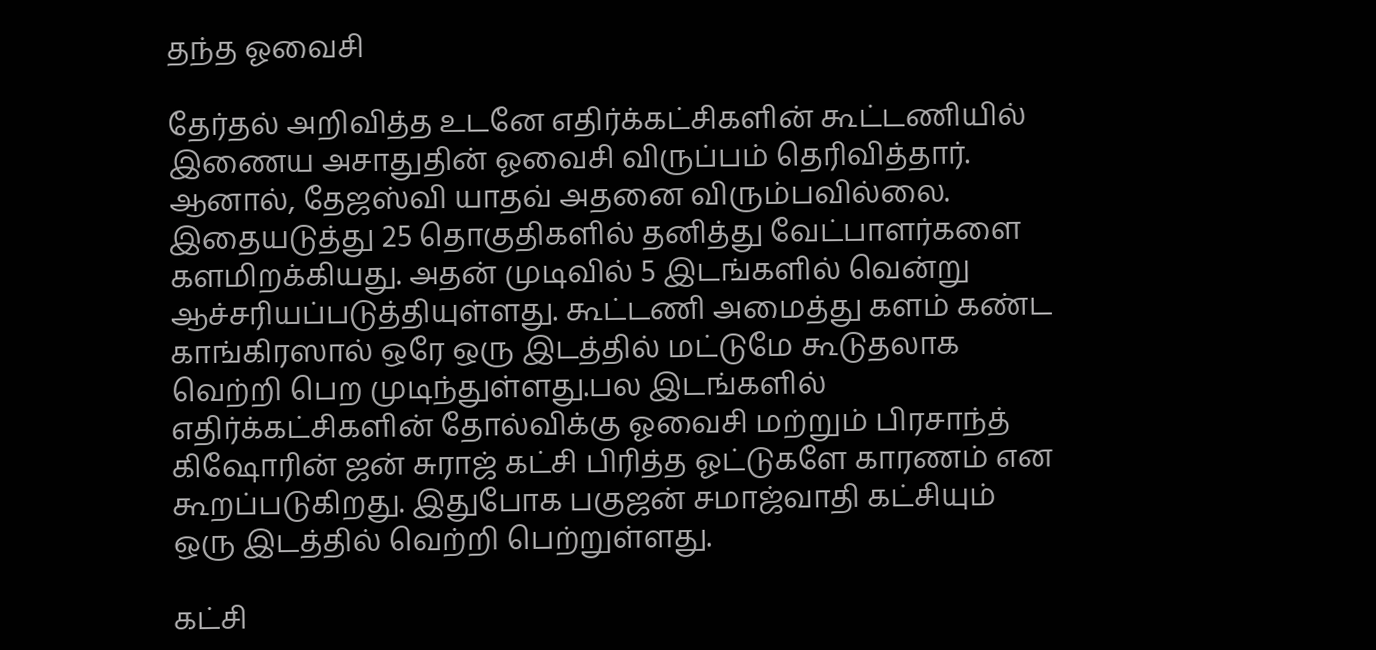தந்த ஓவைசி

தேர்தல் அறிவித்த உடனே எதிர்க்கட்சிகளின் கூட்டணியில் இணைய அசாதுதின் ஓவைசி விருப்பம் தெரிவித்தார். ஆனால், தேஜஸ்வி யாதவ் அதனை விரும்பவில்லை. இதையடுத்து 25 தொகுதிகளில் தனித்து வேட்பாளர்களை களமிறக்கியது. அதன் முடிவில் 5 இடங்களில் வென்று ஆச்சரியப்படுத்தியுள்ளது. கூட்டணி அமைத்து களம் கண்ட காங்கிரஸால் ஒரே ஒரு இடத்தில் மட்டுமே கூடுதலாக வெற்றி பெற முடிந்துள்ளது.பல இடங்களில் எதிர்க்கட்சிகளின் தோல்விக்கு ஓவைசி மற்றும் பிரசாந்த் கிஷோரின் ஜன் சுராஜ் கட்சி பிரித்த ஓட்டுகளே காரணம் என கூறப்படுகிறது. இதுபோக பகுஜன் சமாஜ்வாதி கட்சியும் ஒரு இடத்தில் வெற்றி பெற்றுள்ளது.

கட்சி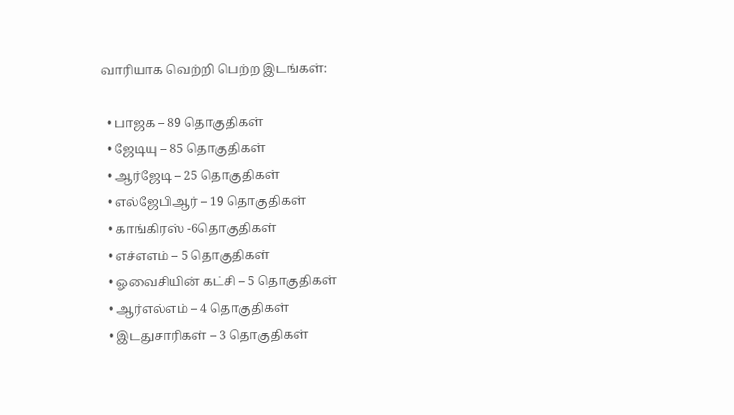வாரியாக வெற்றி பெற்ற இடங்கள்:

  • பாஜக – 89 தொகுதிகள்
  • ஜேடியு – 85 தொகுதிகள்
  • ஆர்ஜேடி – 25 தொகுதிகள்
  • எல்ஜேபிஆர் – 19 தொகுதிகள்
  • காங்கிரஸ் -6தொகுதிகள்
  • எச்எஎம் – 5 தொகுதிகள்
  • ஓவைசியின் கட்சி – 5 தொகுதிகள்
  • ஆர்எல்எம் – 4 தொகுதிகள்
  • இடதுசாரிகள் – 3 தொகுதிகள்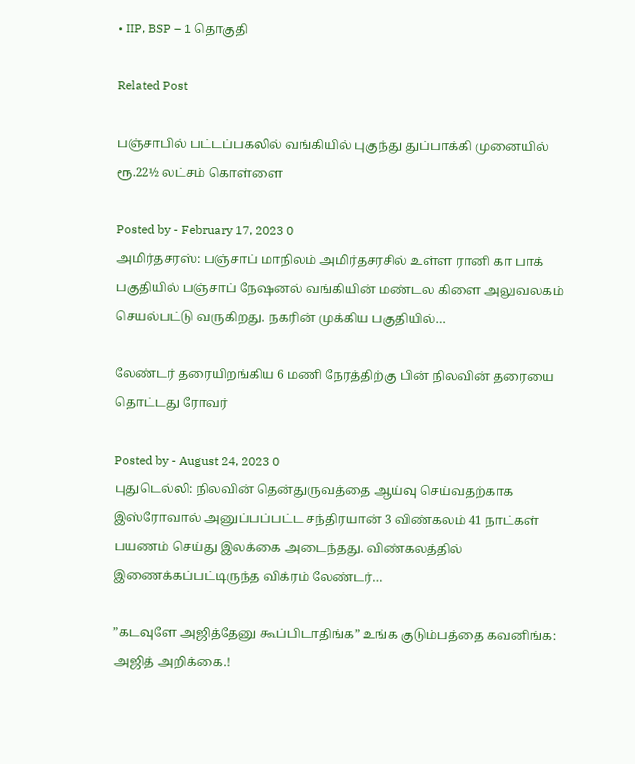• IIP, BSP – 1 தொகுதி

Related Post

பஞ்சாபில் பட்டப்பகலில் வங்கியில் புகுந்து துப்பாக்கி முனையில் ரூ.22½ லட்சம் கொள்ளை

Posted by - February 17, 2023 0
அமிர்தசரஸ்: பஞ்சாப் மாநிலம் அமிர்தசரசில் உள்ள ரானி கா பாக் பகுதியில் பஞ்சாப் நேஷனல் வங்கியின் மண்டல கிளை அலுவலகம் செயல்பட்டு வருகிறது. நகரின் முக்கிய பகுதியில்…

லேண்டர் தரையிறங்கிய 6 மணி நேரத்திற்கு பின் நிலவின் தரையை தொட்டது ரோவர்

Posted by - August 24, 2023 0
புதுடெல்லி: நிலவின் தென்துருவத்தை ஆய்வு செய்வதற்காக இஸ்ரோவால் அனுப்பப்பட்ட சந்திரயான் 3 விண்கலம் 41 நாட்கள் பயணம் செய்து இலக்கை அடைந்தது. விண்கலத்தில் இணைக்கப்பட்டிருந்த விக்ரம் லேண்டர்…

”கடவுளே அஜித்தேனு கூப்பிடாதிங்க” உங்க குடும்பத்தை கவனிங்க: அஜித் அறிக்கை.!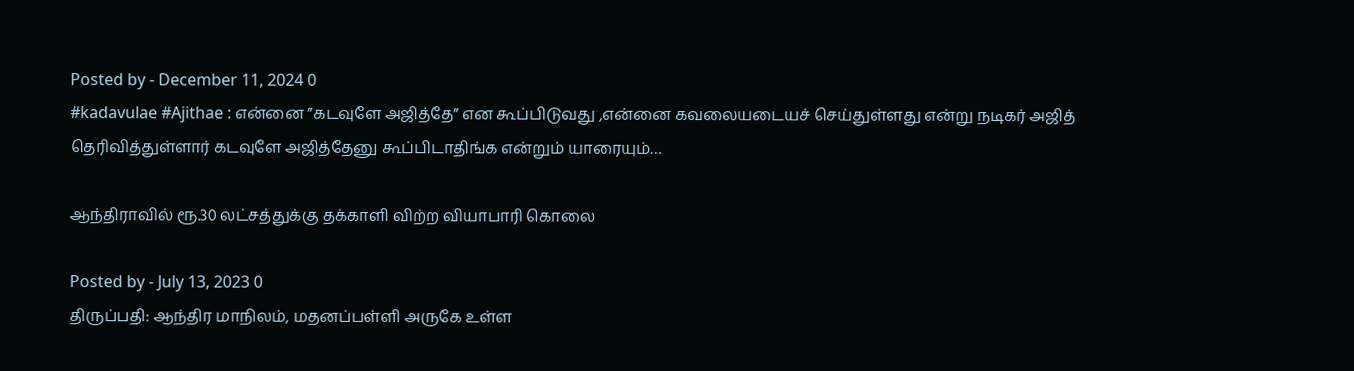Posted by - December 11, 2024 0
#kadavulae #Ajithae : என்னை ”கடவுளே அஜித்தே” என கூப்பிடுவது ,என்னை கவலையடையச் செய்துள்ளது என்று நடிகர் அஜித் தெரிவித்துள்ளார் கடவுளே அஜித்தேனு கூப்பிடாதிங்க என்றும் யாரையும்…

ஆந்திராவில் ரூ.30 லட்சத்துக்கு தக்காளி விற்ற வியாபாரி கொலை

Posted by - July 13, 2023 0
திருப்பதி: ஆந்திர மாநிலம், மதனப்பள்ளி அருகே உள்ள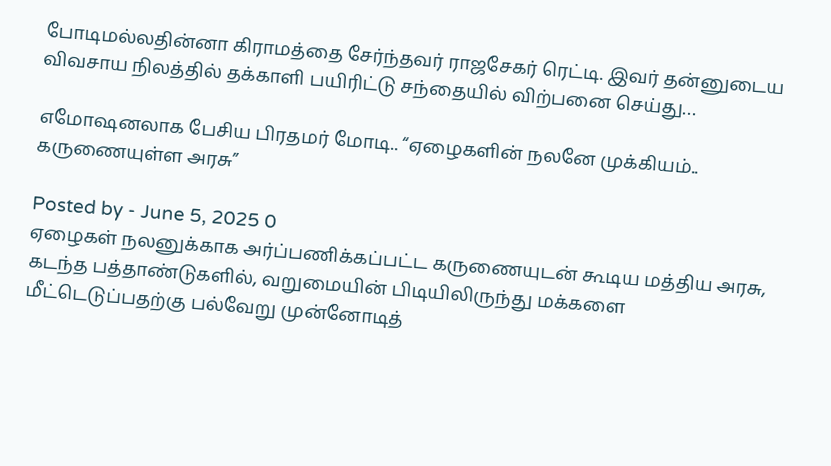போடிமல்லதின்னா கிராமத்தை சேர்ந்தவர் ராஜசேகர் ரெட்டி. இவர் தன்னுடைய விவசாய நிலத்தில் தக்காளி பயிரிட்டு சந்தையில் விற்பனை செய்து…

எமோஷனலாக பேசிய பிரதமர் மோடி.. “ஏழைகளின் நலனே முக்கியம்.. கருணையுள்ள அரசு”

Posted by - June 5, 2025 0
ஏழைகள் நலனுக்காக அர்ப்பணிக்கப்பட்ட கருணையுடன் கூடிய மத்திய அரசு, கடந்த பத்தாண்டுகளில், வறுமையின் பிடியிலிருந்து மக்களை மீட்டெடுப்பதற்கு பல்வேறு முன்னோடித்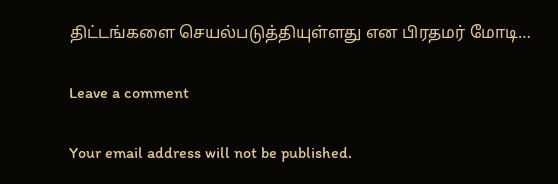திட்டங்களை செயல்படுத்தியுள்ளது என பிரதமர் மோடி…

Leave a comment

Your email address will not be published.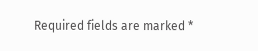Required fields are marked *